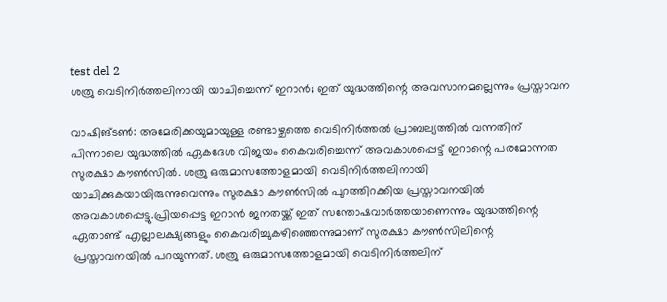test del 2
ശത്രു വെടിനിർത്തലിനായി യാചിച്ചെന്ന് ഇറാൻ; ഇത് യുദ്ധത്തിന്റെ അവസാനമല്ലെന്നും പ്രസ്താവന

വാഷിങ്ടൺ: അമേരിക്കയുമായുള്ള രണ്ടാഴ്ചത്തെ വെടിനിർത്തൽ പ്രാബല്യത്തിൽ വന്നതിന് പിന്നാലെ യുദ്ധത്തിൽ ഏകദേശ വിജയം കൈവരിച്ചെന്ന് അവകാശപ്പെട്ട് ഇറാന്റെ പരമോന്നത സുരക്ഷാ കൗൺസിൽ. ശത്രു ഒരുമാസത്തോളമായി വെടിനിർത്തലിനായി യാചിക്കുകയായിരുന്നുവെന്നും സുരക്ഷാ കൗൺസിൽ പുറത്തിറക്കിയ പ്രസ്താവനയിൽ അവകാശപ്പെട്ടു.പ്രിയപ്പെട്ട ഇറാൻ ജനതയ്ക്ക് ഇത് സന്തോഷവാർത്തയാണെന്നും യുദ്ധത്തിന്റെ ഏതാണ്ട് എല്ലാലക്ഷ്യങ്ങളും കൈവരിച്ചുകഴിഞ്ഞെന്നുമാണ് സുരക്ഷാ കൗൺസിലിന്റെ പ്രസ്താവനയിൽ പറയുന്നത്. ശത്രു ഒരുമാസത്തോളമായി വെടിനിർത്തലിന്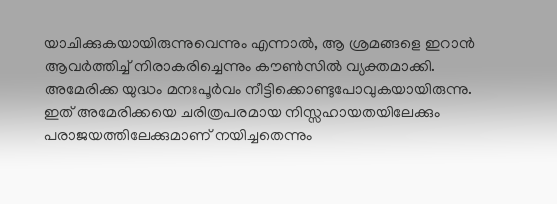യാചിക്കുകയായിരുന്നുവെന്നും എന്നാൽ, ആ ശ്രമങ്ങളെ ഇറാൻ ആവർത്തിച്ച് നിരാകരിച്ചെന്നും കൗൺസിൽ വ്യക്തമാക്കി. അമേരിക്ക യുദ്ധം മനഃപൂർവം നീട്ടിക്കൊണ്ടുപോവുകയായിരുന്നു. ഇത് അമേരിക്കയെ ചരിത്രപരമായ നിസ്സഹായതയിലേക്കും പരാജയത്തിലേക്കുമാണ് നയിച്ചതെന്നും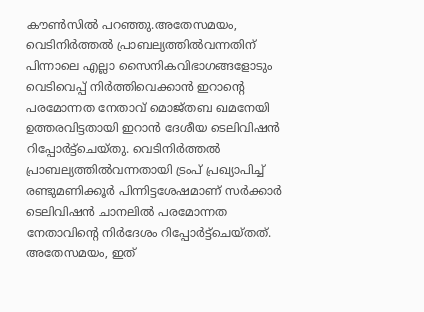കൗൺസിൽ പറഞ്ഞു.അതേസമയം, വെടിനിർത്തൽ പ്രാബല്യത്തിൽവന്നതിന് പിന്നാലെ എല്ലാ സൈനികവിഭാഗങ്ങളോടും വെടിവെപ്പ് നിർത്തിവെക്കാൻ ഇറാന്റെ പരമോന്നത നേതാവ് മൊജ്തബ ഖമനേയി ഉത്തരവിട്ടതായി ഇറാൻ ദേശീയ ടെലിവിഷൻ റിപ്പോർട്ട്ചെയ്തു. വെടിനിർത്തൽ പ്രാബല്യത്തിൽവന്നതായി ട്രംപ് പ്രഖ്യാപിച്ച് രണ്ടുമണിക്കൂർ പിന്നിട്ടശേഷമാണ് സർക്കാർ ടെലിവിഷൻ ചാനലിൽ പരമോന്നത നേതാവിന്റെ നിർദേശം റിപ്പോർട്ട്ചെയ്തത്. അതേസമയം, ഇത്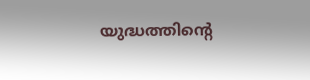യുദ്ധത്തിന്റെ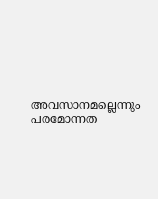അവസാനമല്ലെന്നും പരമോന്നത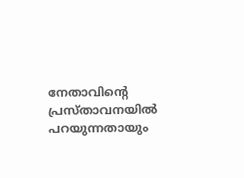നേതാവിന്റെ പ്രസ്താവനയിൽ പറയുന്നതായും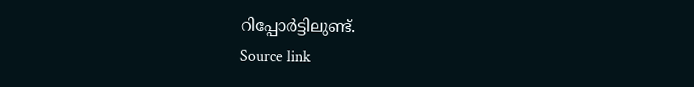റിപ്പോർട്ടിലുണ്ട്.
Source link